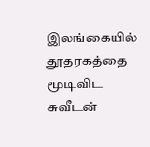இலங்கையில் தூதரகத்தை மூடிவிட சுவீடன்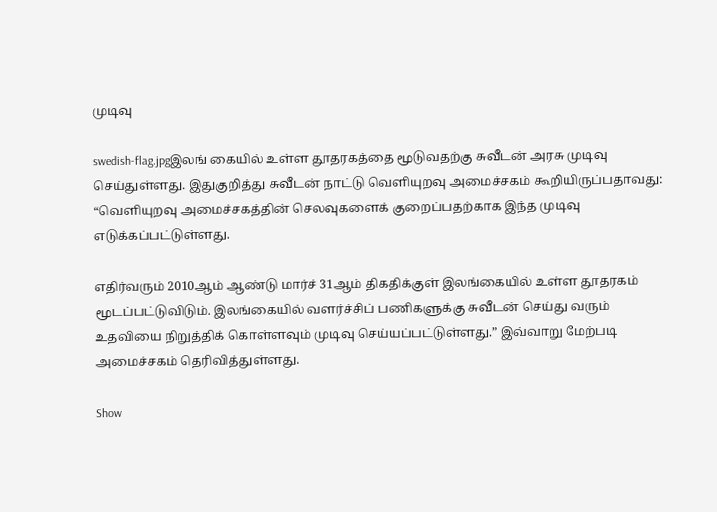முடிவு

swedish-flag.jpgஇலங் கையில் உள்ள தூதரகத்தை மூடுவதற்கு சுவீடன் அரசு முடிவு செய்துள்ளது. இதுகுறித்து சுவீடன் நாட்டு வெளியுறவு அமைச்சகம் கூறியிருப்பதாவது: “வெளியுறவு அமைச்சகத்தின் செலவுகளைக் குறைப்பதற்காக இந்த முடிவு எடுக்கப்பட்டுள்ளது.

எதிர்வரும் 2010ஆம் ஆண்டு மார்ச் 31ஆம் திகதிக்குள் இலங்கையில் உள்ள தூதரகம் மூடப்பட்டுவிடும். இலங்கையில் வளர்ச்சிப் பணிகளுக்கு சுவீடன் செய்து வரும் உதவியை நிறுத்திக் கொள்ளவும் முடிவு செய்யப்பட்டுள்ளது.” இவ்வாறு மேற்படி அமைச்சகம் தெரிவித்துள்ளது.

Show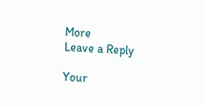More
Leave a Reply

Your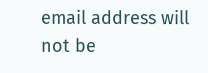email address will not be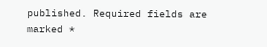published. Required fields are marked *